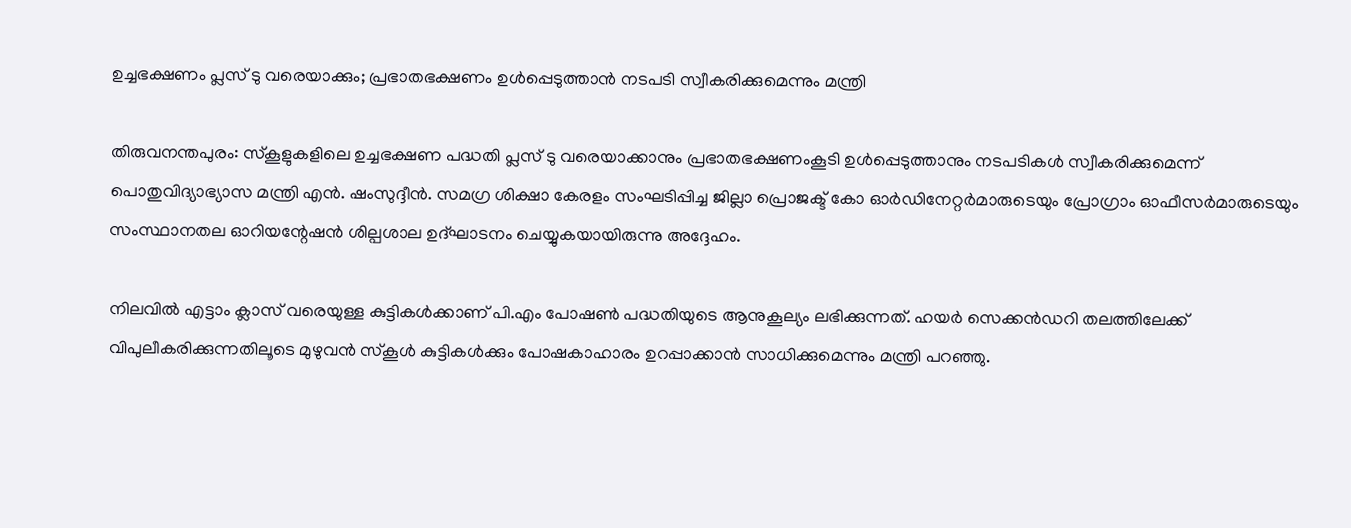ഉച്ചഭക്ഷണം പ്ലസ് ടു വരെയാക്കും; പ്രഭാതഭക്ഷണം ഉൾപ്പെടുത്താൻ നടപടി സ്വീകരിക്കുമെന്നും മന്ത്രി

തിരുവനന്തപുരം: സ്കൂളുകളിലെ ഉച്ചഭക്ഷണ പദ്ധതി പ്ലസ് ടു വരെയാക്കാനും പ്രഭാതഭക്ഷണംകൂടി ഉൾപ്പെടുത്താനും നടപടികൾ സ്വീകരിക്കുമെന്ന് പൊതുവിദ്യാഭ്യാസ മന്ത്രി എൻ. ഷംസുദ്ദീൻ. സമഗ്ര ശിക്ഷാ കേരളം സംഘടിപ്പിച്ച ജില്ലാ പ്രൊജക്ട് കോ ഓർഡിനേറ്റർമാരുടെയും പ്രോഗ്രാം ഓഫീസർമാരുടെയും സംസ്ഥാനതല ഓറിയന്റേഷൻ ശില്പശാല ഉദ്ഘാടനം ചെയ്യുകയായിരുന്നു അദ്ദേഹം.

നിലവിൽ എട്ടാം ക്ലാസ് വരെയുള്ള കുട്ടികൾക്കാണ് പി.എം പോഷൺ പദ്ധതിയുടെ ആനുകൂല്യം ലഭിക്കുന്നത്. ഹയർ സെക്കൻഡറി തലത്തിലേക്ക് വിപുലീകരിക്കുന്നതിലൂടെ മുഴുവൻ സ്കൂൾ കുട്ടികൾക്കും പോഷകാഹാരം ഉറപ്പാക്കാൻ സാധിക്കുമെന്നും മന്ത്രി പറഞ്ഞു.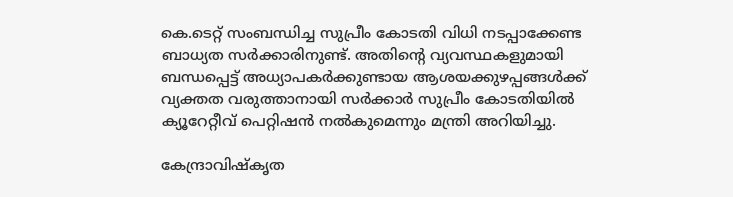കെ.ടെറ്റ് സംബന്ധിച്ച സുപ്രീം കോടതി വിധി നടപ്പാക്കേണ്ട ബാധ്യത സർക്കാരിനുണ്ട്. അതിന്റെ വ്യവസ്ഥകളുമായി ബന്ധപ്പെട്ട് അധ്യാപകർക്കുണ്ടായ ആശയക്കുഴപ്പങ്ങൾക്ക് വ്യക്തത വരുത്താനായി സർക്കാർ സുപ്രീം കോടതിയിൽ ക്യൂറേറ്റീവ് പെറ്റിഷൻ നൽകുമെന്നും മന്ത്രി അറിയിച്ചു.

കേന്ദ്രാവിഷ്‌കൃത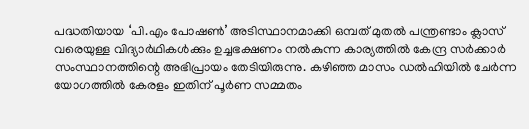പദ്ധതിയായ ‘പി.എം പോഷൺ’ അടിസ്ഥാനമാക്കി ഒമ്പത് മുതൽ പന്ത്രണ്ടാം ക്ലാസ് വരെയുള്ള വിദ്യാർഥികൾക്കും ഉച്ചഭക്ഷണം നൽകുന്ന കാര്യത്തിൽ കേന്ദ്ര സർക്കാർ സംസ്ഥാനത്തിന്റെ അഭിപ്രായം തേടിയിരുന്നു. കഴിഞ്ഞ മാസം ഡൽഹിയിൽ ചേർന്ന യോഗത്തിൽ കേരളം ഇതിന് പൂർണ സമ്മതം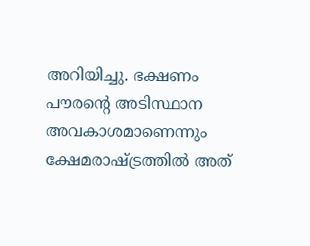അറിയിച്ചു. ഭക്ഷണം പൗരന്റെ അടിസ്ഥാന അവകാശമാണെന്നും ക്ഷേമരാഷ്ട്രത്തിൽ അത്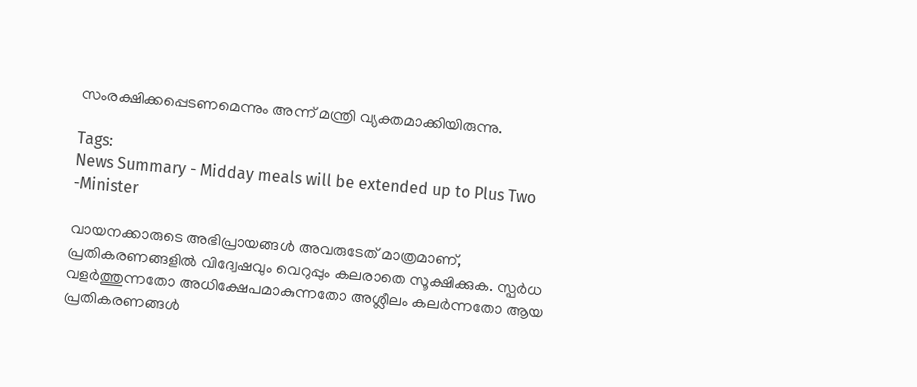സംരക്ഷിക്കപ്പെടണമെന്നും അന്ന് മന്ത്രി വ്യക്തമാക്കിയിരുന്നു.

Tags:
News Summary - Midday meals will be extended up to Plus Two -Minister

വായനക്കാരുടെ അഭിപ്രായങ്ങള്‍ അവരുടേത് മാത്രമാണ്, പ്രതികരണങ്ങളിൽ വിദ്വേഷവും വെറുപ്പും കലരാതെ സൂക്ഷിക്കുക. സ്പർധ വളർത്തുന്നതോ അധിക്ഷേപമാകുന്നതോ അശ്ലീലം കലർന്നതോ ആയ പ്രതികരണങ്ങൾ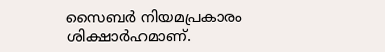സൈബർ നിയമപ്രകാരം ശിക്ഷാർഹമാണ്.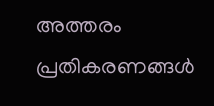അത്തരം പ്രതികരണങ്ങൾ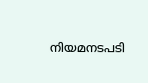നിയമനടപടി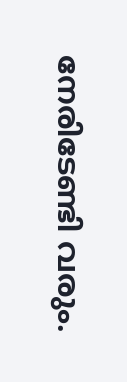നേരിടേണ്ടി വരും.